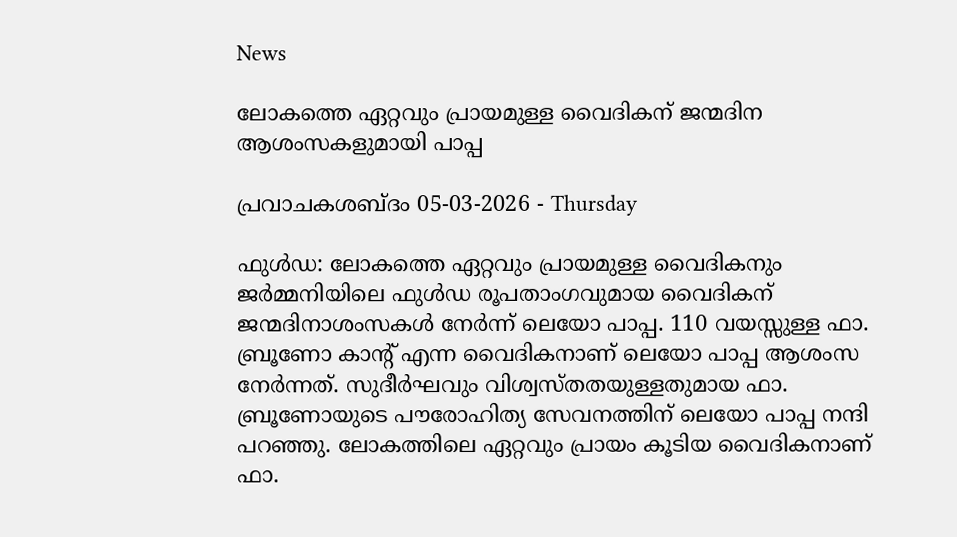News

ലോകത്തെ ഏറ്റവും പ്രായമുള്ള വൈദികന് ജന്മദിന ആശംസകളുമായി പാപ്പ

പ്രവാചകശബ്ദം 05-03-2026 - Thursday

ഫുൾഡ: ലോകത്തെ ഏറ്റവും പ്രായമുള്ള വൈദികനും ജർമ്മനിയിലെ ഫുൾഡ രൂപതാംഗവുമായ വൈദികന് ജന്മദിനാശംസകള്‍ നേര്‍ന്ന് ലെയോ പാപ്പ. 110 വയസ്സുള്ള ഫാ. ബ്രൂണോ കാന്‍റ് എന്ന വൈദികനാണ് ലെയോ പാപ്പ ആശംസ നേര്‍ന്നത്. സുദീർഘവും വിശ്വസ്തതയുള്ളതുമായ ഫാ. ബ്രൂണോയുടെ പൗരോഹിത്യ സേവനത്തിന് ലെയോ പാപ്പ നന്ദി പറഞ്ഞു. ലോകത്തിലെ ഏറ്റവും പ്രായം കൂടിയ വൈദികനാണ് ഫാ.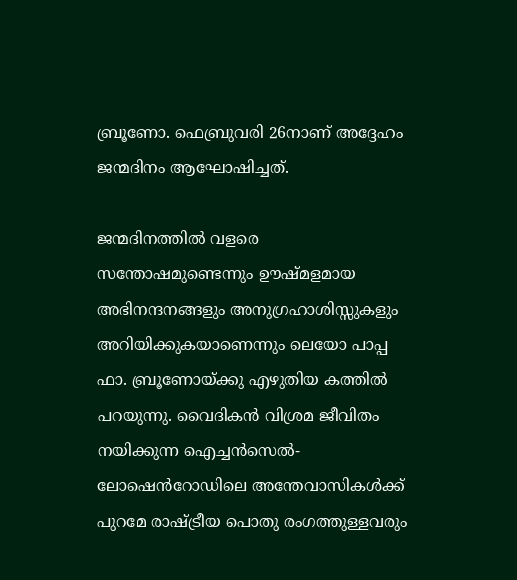ബ്രൂണോ. ഫെബ്രുവരി 26നാണ് അദ്ദേഹം ജന്മദിനം ആഘോഷിച്ചത്.

ജന്മദിനത്തില്‍ വളരെ സന്തോഷമുണ്ടെന്നും ഊഷ്മളമായ അഭിനന്ദനങ്ങളും അനുഗ്രഹാശിസ്സുകളും അറിയിക്കുകയാണെന്നും ലെയോ പാപ്പ ഫാ. ബ്രൂണോയ്ക്കു എഴുതിയ കത്തില്‍ പറയുന്നു. വൈദികന്‍ വിശ്രമ ജീവിതം നയിക്കുന്ന ഐച്ചൻസെൽ-ലോഷെൻറോഡിലെ അന്തേവാസികള്‍ക്ക് പുറമേ രാഷ്ട്രീയ പൊതു രംഗത്തുള്ളവരും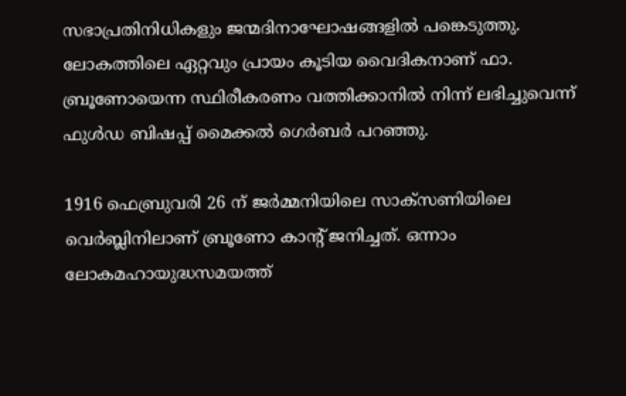സഭാപ്രതിനിധികളും ജന്മദിനാഘോഷങ്ങളിൽ പങ്കെടുത്തു. ലോകത്തിലെ ഏറ്റവും പ്രായം കൂടിയ വൈദികനാണ് ഫാ. ബ്രൂണോയെന്ന സ്ഥിരീകരണം വത്തിക്കാനിൽ നിന്ന് ലഭിച്ചുവെന്ന് ഫുൾഡ ബിഷപ്പ് മൈക്കൽ ഗെർബർ പറഞ്ഞു.

1916 ഫെബ്രുവരി 26 ന് ജർമ്മനിയിലെ സാക്സണിയിലെ വെർബ്ലിനിലാണ് ബ്രൂണോ കാന്റ് ജനിച്ചത്. ഒന്നാം ലോകമഹായുദ്ധസമയത്ത്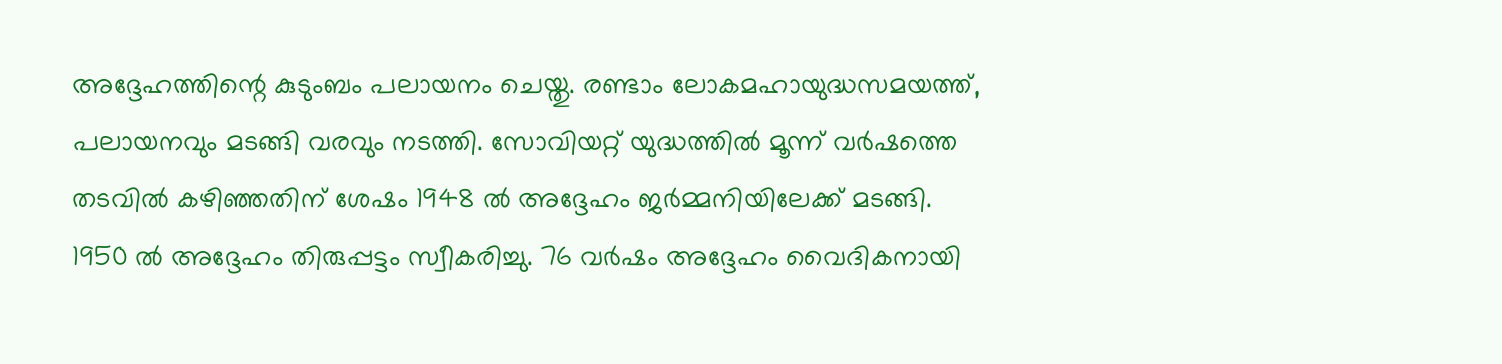അദ്ദേഹത്തിന്റെ കുടുംബം പലായനം ചെയ്തു. രണ്ടാം ലോകമഹായുദ്ധസമയത്ത്, പലായനവും മടങ്ങി വരവും നടത്തി. സോവിയറ്റ് യുദ്ധത്തിൽ മൂന്ന് വർഷത്തെ തടവിൽ കഴിഞ്ഞതിന് ശേഷം 1948 ൽ അദ്ദേഹം ജർമ്മനിയിലേക്ക് മടങ്ങി. 1950 ൽ അദ്ദേഹം തിരുപ്പട്ടം സ്വീകരിച്ചു. 76 വര്‍ഷം അദ്ദേഹം വൈദികനായി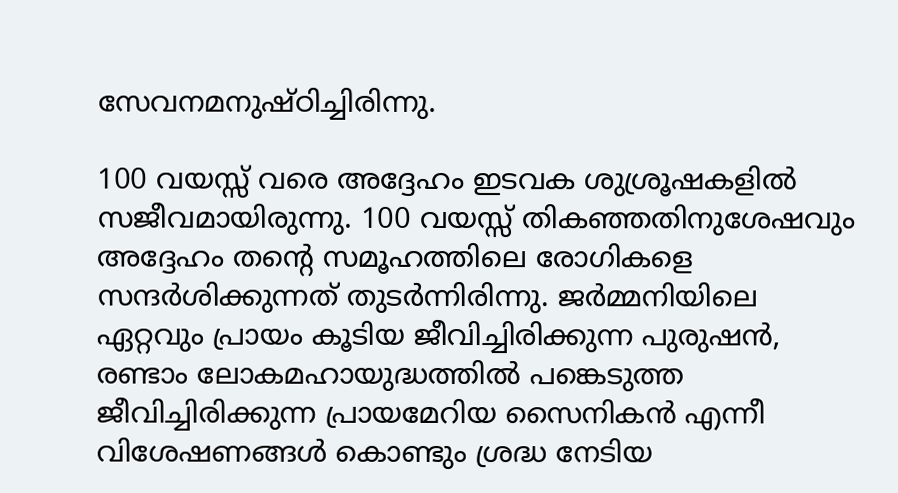സേവനമനുഷ്ഠിച്ചിരിന്നു.

100 വയസ്സ് വരെ അദ്ദേഹം ഇടവക ശുശ്രൂഷകളില്‍ സജീവമായിരുന്നു. 100 വയസ്സ് തികഞ്ഞതിനുശേഷവും അദ്ദേഹം തന്റെ സമൂഹത്തിലെ രോഗികളെ സന്ദർശിക്കുന്നത് തുടര്‍ന്നിരിന്നു. ജർമ്മനിയിലെ ഏറ്റവും പ്രായം കൂടിയ ജീവിച്ചിരിക്കുന്ന പുരുഷന്‍, രണ്ടാം ലോകമഹായുദ്ധത്തില്‍ പങ്കെടുത്ത ജീവിച്ചിരിക്കുന്ന പ്രായമേറിയ സൈനികന്‍ എന്നീ വിശേഷണങ്ങള്‍ കൊണ്ടും ശ്രദ്ധ നേടിയ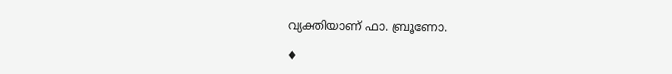വ്യക്തിയാണ് ഫാ. ബ്രൂണോ.

♦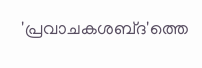'പ്രവാചകശബ്‌ദ'ത്തെ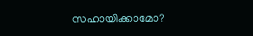സഹായിക്കാമോ?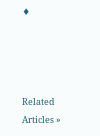♦




Related Articles »